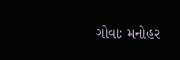ગોવાઃ મનોહર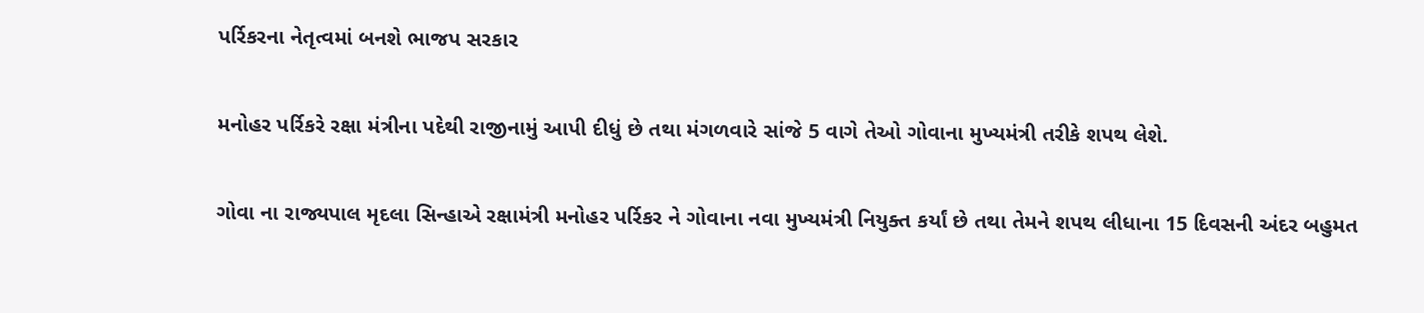પર્રિકરના નેતૃત્વમાં બનશે ભાજપ સરકાર

મનોહર પર્રિકરે રક્ષા મંત્રીના પદેથી રાજીનામું આપી દીધું છે તથા મંગળવારે સાંજે 5 વાગે તેઓ ગોવાના મુખ્યમંત્રી તરીકે શપથ લેશે.

ગોવા ના રાજ્યપાલ મૃદલા સિન્હાએ રક્ષામંત્રી મનોહર પર્રિકર ને ગોવાના નવા મુખ્યમંત્રી નિયુક્ત કર્યાં છે તથા તેમને શપથ લીધાના 15 દિવસની અંદર બહુમત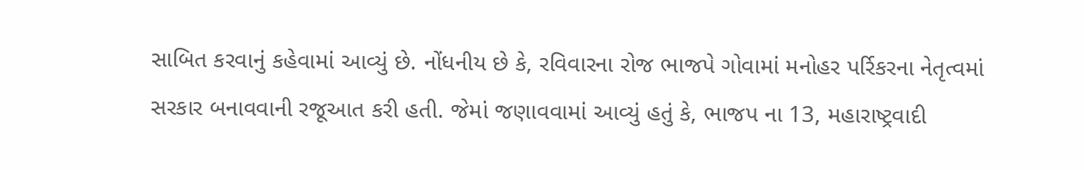સાબિત કરવાનું કહેવામાં આવ્યું છે. નોંધનીય છે કે, રવિવારના રોજ ભાજપે ગોવામાં મનોહર પર્રિકરના નેતૃત્વમાં સરકાર બનાવવાની રજૂઆત કરી હતી. જેમાં જણાવવામાં આવ્યું હતું કે, ભાજપ ના 13, મહારાષ્ટ્રવાદી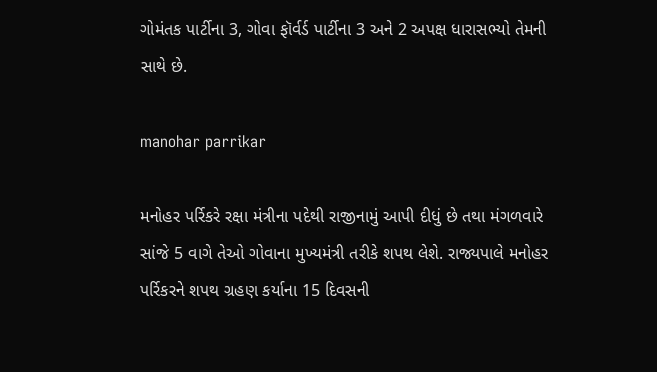ગોમંતક પાર્ટીના 3, ગોવા ફૉર્વર્ડ પાર્ટીના 3 અને 2 અપક્ષ ધારાસભ્યો તેમની સાથે છે.

manohar parrikar

મનોહર પર્રિકરે રક્ષા મંત્રીના પદેથી રાજીનામું આપી દીધું છે તથા મંગળવારે સાંજે 5 વાગે તેઓ ગોવાના મુખ્યમંત્રી તરીકે શપથ લેશે. રાજ્યપાલે મનોહર પર્રિકરને શપથ ગ્રહણ કર્યાના 15 દિવસની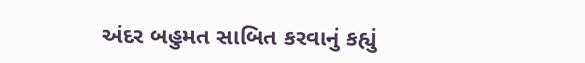અંદર બહુમત સાબિત કરવાનું કહ્યું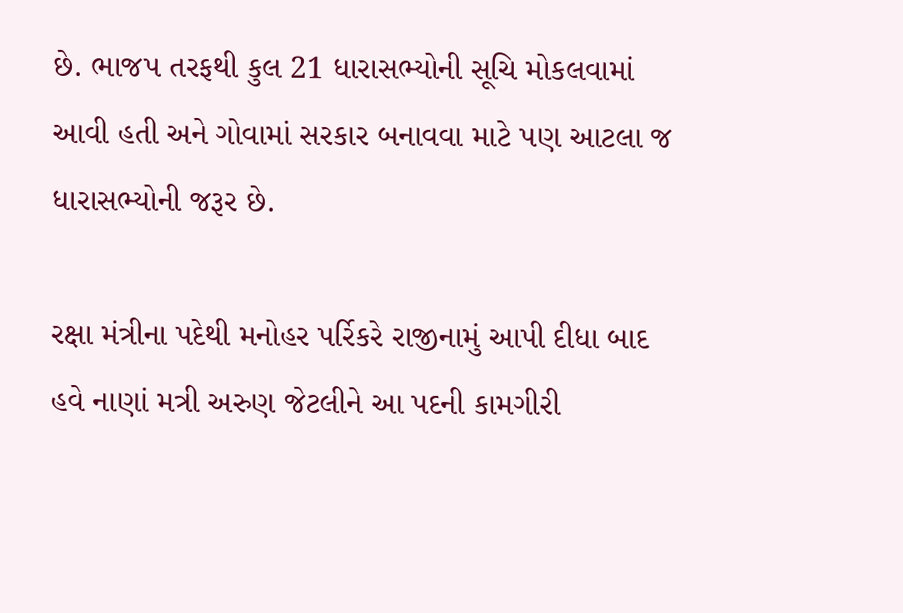છે. ભાજપ તરફથી કુલ 21 ધારાસભ્યોની સૂચિ મોકલવામાં આવી હતી અને ગોવામાં સરકાર બનાવવા માટે પણ આટલા જ ધારાસભ્યોની જરૂર છે.

રક્ષા મંત્રીના પદેથી મનોહર પર્રિકરે રાજીનામું આપી દીધા બાદ હવે નાણાં મત્રી અરુણ જેટલીને આ પદની કામગીરી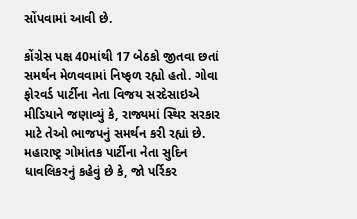સોંપવામાં આવી છે.

કોંગ્રેસ પક્ષ 40માંથી 17 બેઠકો જીતવા છતાં સમર્થન મેળવવામાં નિષ્ફળ રહ્યો હતો. ગોવા ફોરવર્ડ પાર્ટીના નેતા વિજય સરદેસાઇએ મીડિયાને જણાવ્યું કે, રાજ્યમાં સ્થિર સરકાર માટે તેઓ ભાજપનું સમર્થન કરી રહ્યાં છે. મહારાષ્ટ્ર ગોમાંતક પાર્ટીના નેતા સુદિન ધાવલિકરનું કહેવું છે કે, જો પર્રિકર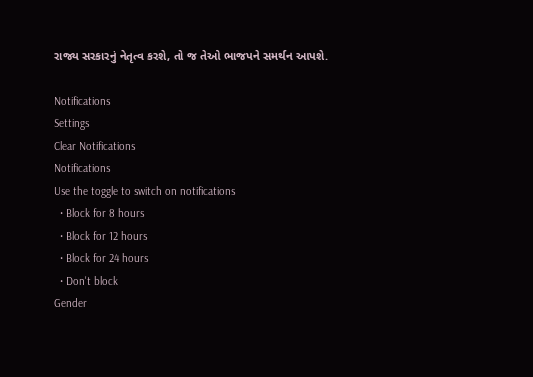રાજ્ય સરકારનું નેતૃત્વ કરશે, તો જ તેઓ ભાજપને સમર્થન આપશે.

Notifications
Settings
Clear Notifications
Notifications
Use the toggle to switch on notifications
  • Block for 8 hours
  • Block for 12 hours
  • Block for 24 hours
  • Don't block
Gender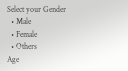Select your Gender
  • Male
  • Female
  • Others
Age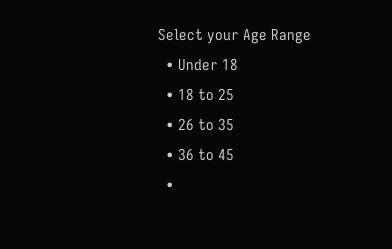Select your Age Range
  • Under 18
  • 18 to 25
  • 26 to 35
  • 36 to 45
  •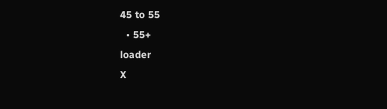45 to 55
  • 55+
loader
X